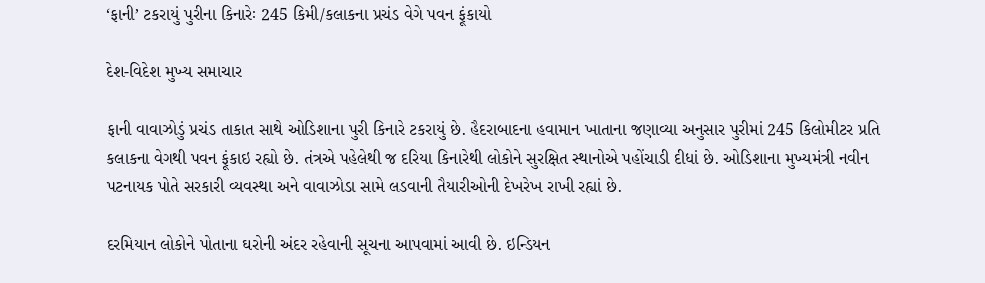‘ફાની’ ટકરાયું પુરીના કિનારેઃ 245 કિમી/કલાકના પ્રચંડ વેગે પવન ફૂંકાયો

દેશ-વિદેશ મુખ્ય સમાચાર

ફાની વાવાઝોડું પ્રચંડ તાકાત સાથે ઓડિશાના પુરી કિનારે ટકરાયું છે. હૈદરાબાદના હવામાન ખાતાના જણાવ્યા અનુસાર પુરીમાં 245 કિલોમીટર પ્રતિ કલાકના વેગથી પવન ફૂંકાઇ રહ્યો છે. તંત્રએ પહેલેથી જ દરિયા કિનારેથી લોકોને સુરક્ષિત સ્થાનોએ પહોંચાડી દીધાં છે. ઓડિશાના મુખ્યમંત્રી નવીન પટનાયક પોતે સરકારી વ્યવસ્થા અને વાવાઝોડા સામે લડવાની તૈયારીઓની દેખરેખ રાખી રહ્યાં છે.

દરમિયાન લોકોને પોતાના ઘરોની અંદર રહેવાની સૂચના આપવામાં આવી છે. ઇન્ડિયન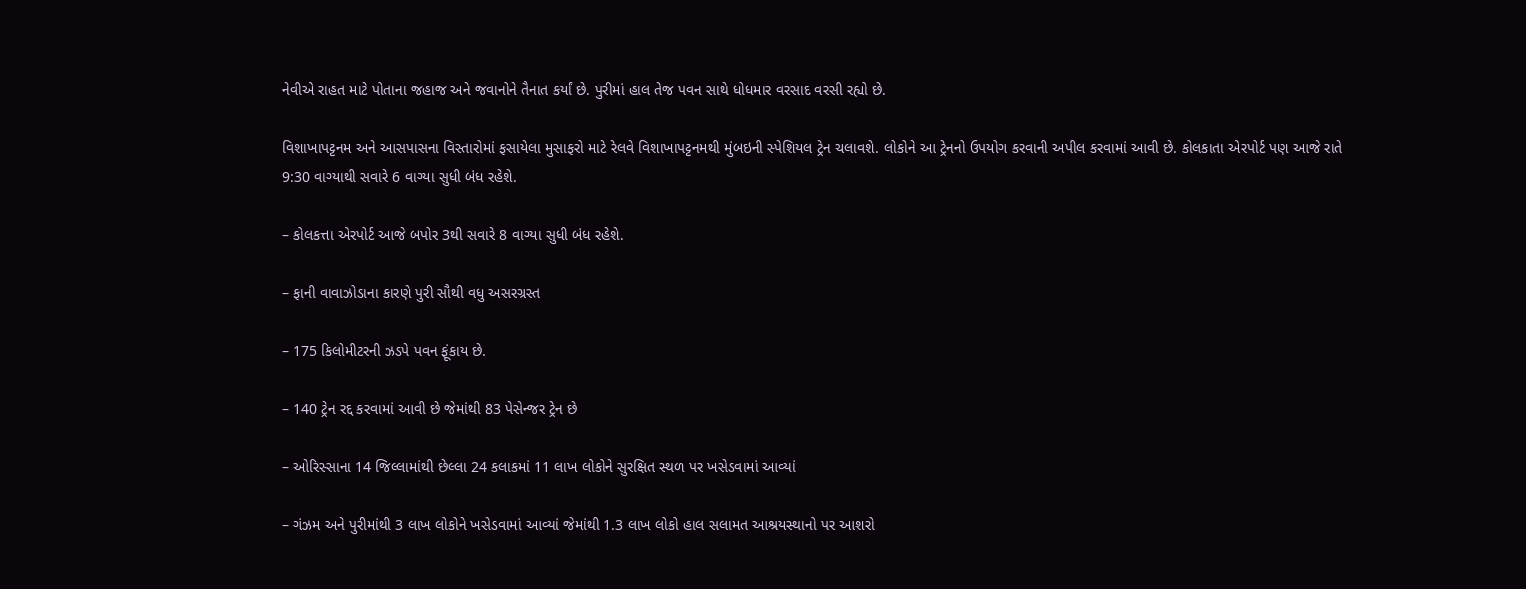નેવીએ રાહત માટે પોતાના જહાજ અને જવાનોને તૈનાત કર્યાં છે. પુરીમાં હાલ તેજ પવન સાથે ધોધમાર વરસાદ વરસી રહ્યો છે.

વિશાખાપટ્ટનમ અને આસપાસના વિસ્તારોમાં ફસાયેલા મુસાફરો માટે રેલવે વિશાખાપટ્ટનમથી મુંબઇની સ્પેશિયલ ટ્રેન ચલાવશે. લોકોને આ ટ્રેનનો ઉપયોગ કરવાની અપીલ કરવામાં આવી છે. કોલકાતા એરપોર્ટ પણ આજે રાતે 9:30 વાગ્યાથી સવારે 6 વાગ્યા સુધી બંધ રહેશે.

– કોલકત્તા એરપોર્ટ આજે બપોર 3થી સવારે 8 વાગ્યા સુધી બંધ રહેશે.

– ફાની વાવાઝોડાના કારણે પુરી સૌથી વધુ અસરગ્રસ્ત

– 175 કિલોમીટરની ઝડપે પવન ફૂંકાય છે.

– 140 ટ્રેન રદ્દ કરવામાં આવી છે જેમાંથી 83 પેસેન્જર ટ્રેન છે

– ઓરિસ્સાના 14 જિલ્લામાંથી છેલ્લા 24 કલાકમાં 11 લાખ લોકોને સુરક્ષિત સ્થળ પર ખસેડવામાં આવ્યાં

– ગંઝમ અને પુરીમાંથી 3 લાખ લોકોને ખસેડવામાં આવ્યાં જેમાંથી 1.3 લાખ લોકો હાલ સલામત આશ્રયસ્થાનો પર આશરો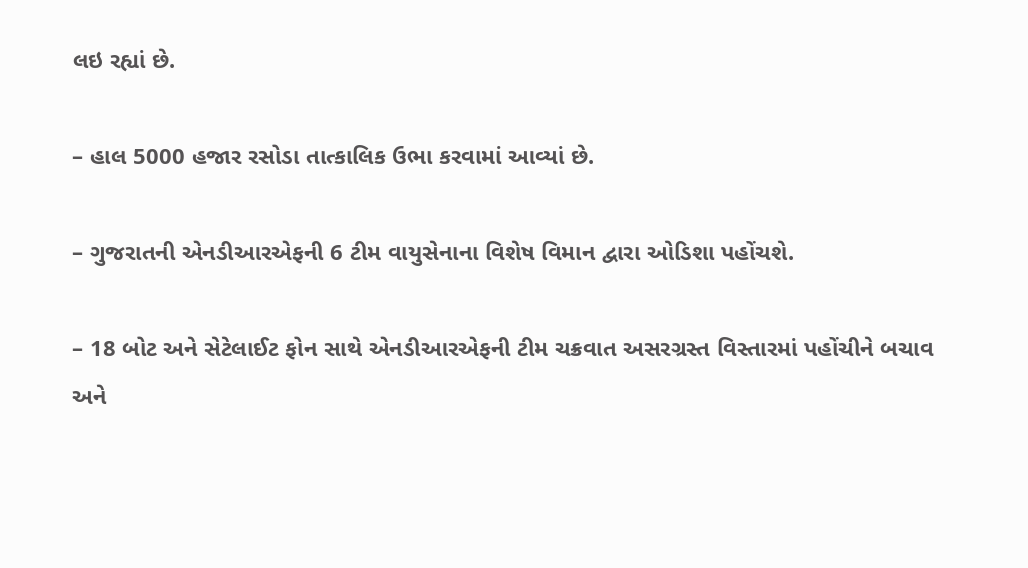લઇ રહ્યાં છે.

– હાલ 5000 હજાર રસોડા તાત્કાલિક ઉભા કરવામાં આવ્યાં છે.

– ગુજરાતની એનડીઆરએફની 6 ટીમ વાયુસેનાના વિશેષ વિમાન દ્વારા ઓડિશા પહોંચશે.

– 18 બોટ અને સેટેલાઈટ ફોન સાથે એનડીઆરએફની ટીમ ચક્રવાત અસરગ્રસ્ત વિસ્તારમાં પહોંચીને બચાવ અને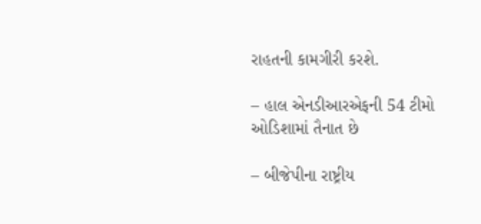રાહતની કામગીરી કરશે.

– હાલ એનડીઆરએફની 54 ટીમો ઓડિશામાં તૈનાત છે

– બીજેપીના રાષ્ટ્રીય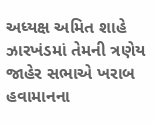અધ્યક્ષ અમિત શાહે ઝારખંડમાં તેમની ત્રણેય જાહેર સભાએ ખરાબ હવામાનના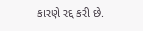કારણે રદ્દ કરી છે.